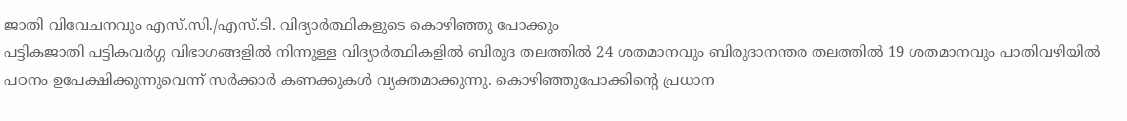ജാതി വിവേചനവും എസ്.സി./എസ്.ടി. വിദ്യാർത്ഥികളുടെ കൊഴിഞ്ഞു പോക്കും
പട്ടികജാതി പട്ടികവർഗ്ഗ വിഭാഗങ്ങളിൽ നിന്നുള്ള വിദ്യാർത്ഥികളിൽ ബിരുദ തലത്തിൽ 24 ശതമാനവും ബിരുദാനന്തര തലത്തിൽ 19 ശതമാനവും പാതിവഴിയിൽ പഠനം ഉപേക്ഷിക്കുന്നുവെന്ന് സർക്കാർ കണക്കുകൾ വ്യക്തമാക്കുന്നു. കൊഴിഞ്ഞുപോക്കിന്റെ പ്രധാന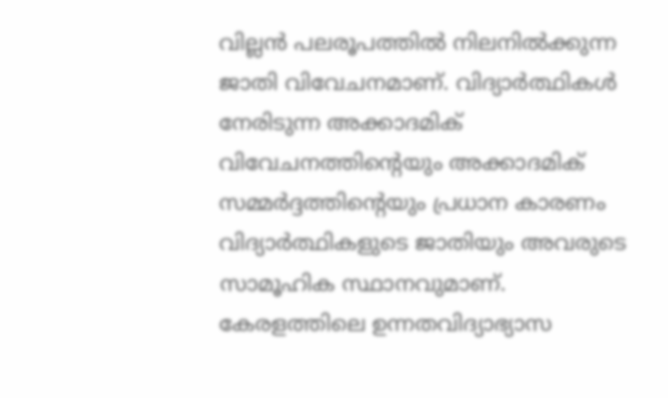വില്ലൻ പലരൂപത്തിൽ നിലനിൽക്കുന്ന ജാതി വിവേചനമാണ്. വിദ്യാർത്ഥികൾ നേരിടുന്ന അക്കാദമിക് വിവേചനത്തിന്റെയും അക്കാദമിക് സമ്മർദ്ദത്തിന്റെയും പ്രധാന കാരണം വിദ്യാർത്ഥികളുടെ ജാതിയും അവരുടെ സാമൂഹിക സ്ഥാനവുമാണ്.
കേരളത്തിലെ ഉന്നതവിദ്യാഭ്യാസ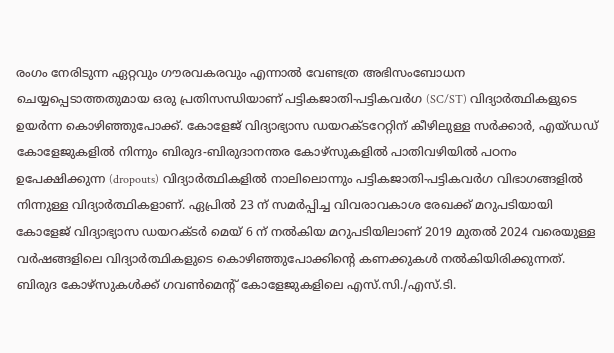രംഗം നേരിടുന്ന ഏറ്റവും ഗൗരവകരവും എന്നാൽ വേണ്ടത്ര അഭിസംബോധന ചെയ്യപ്പെടാത്തതുമായ ഒരു പ്രതിസന്ധിയാണ് പട്ടികജാതി-പട്ടികവർഗ (SC/ST) വിദ്യാർത്ഥികളുടെ ഉയർന്ന കൊഴിഞ്ഞുപോക്ക്. കോളേജ് വിദ്യാഭ്യാസ ഡയറക്ടറേറ്റിന് കീഴിലുള്ള സർക്കാർ, എയ്ഡഡ് കോളേജുകളിൽ നിന്നും ബിരുദ-ബിരുദാനന്തര കോഴ്സുകളിൽ പാതിവഴിയിൽ പഠനം ഉപേക്ഷിക്കുന്ന (dropouts) വിദ്യാർത്ഥികളിൽ നാലിലൊന്നും പട്ടികജാതി-പട്ടികവർഗ വിഭാഗങ്ങളിൽ നിന്നുള്ള വിദ്യാർത്ഥികളാണ്. ഏപ്രിൽ 23 ന് സമർപ്പിച്ച വിവരാവകാശ രേഖക്ക് മറുപടിയായി കോളേജ് വിദ്യാഭ്യാസ ഡയറക്ടർ മെയ് 6 ന് നൽകിയ മറുപടിയിലാണ് 2019 മുതൽ 2024 വരെയുള്ള വർഷങ്ങളിലെ വിദ്യാർത്ഥികളുടെ കൊഴിഞ്ഞുപോക്കിന്റെ കണക്കുകൾ നൽകിയിരിക്കുന്നത്.
ബിരുദ കോഴ്സുകൾക്ക് ഗവൺമെന്റ് കോളേജുകളിലെ എസ്.സി./എസ്.ടി.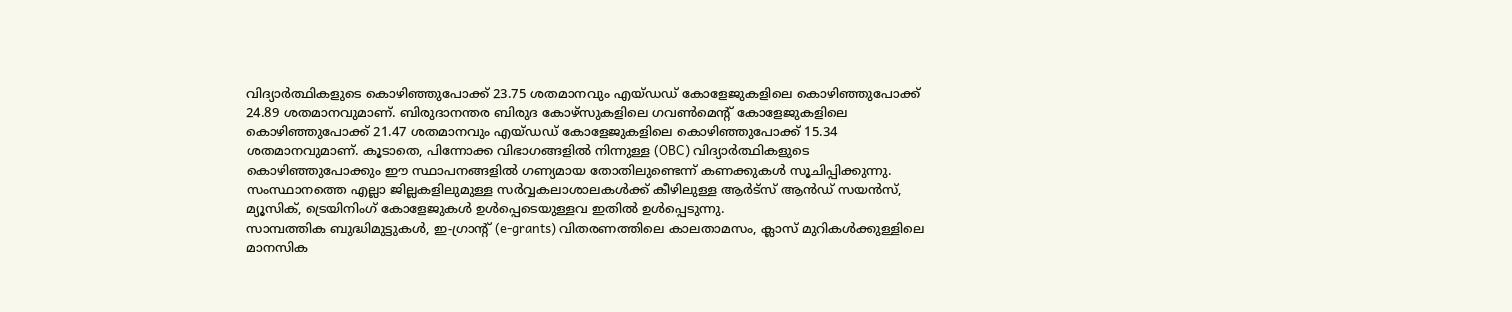വിദ്യാർത്ഥികളുടെ കൊഴിഞ്ഞുപോക്ക് 23.75 ശതമാനവും എയ്ഡഡ് കോളേജുകളിലെ കൊഴിഞ്ഞുപോക്ക് 24.89 ശതമാനവുമാണ്. ബിരുദാനന്തര ബിരുദ കോഴ്സുകളിലെ ഗവൺമെന്റ് കോളേജുകളിലെ കൊഴിഞ്ഞുപോക്ക് 21.47 ശതമാനവും എയ്ഡഡ് കോളേജുകളിലെ കൊഴിഞ്ഞുപോക്ക് 15.34 ശതമാനവുമാണ്. കൂടാതെ, പിന്നോക്ക വിഭാഗങ്ങളിൽ നിന്നുള്ള (OBC) വിദ്യാർത്ഥികളുടെ കൊഴിഞ്ഞുപോക്കും ഈ സ്ഥാപനങ്ങളിൽ ഗണ്യമായ തോതിലുണ്ടെന്ന് കണക്കുകൾ സൂചിപ്പിക്കുന്നു. സംസ്ഥാനത്തെ എല്ലാ ജില്ലകളിലുമുള്ള സർവ്വകലാശാലകൾക്ക് കീഴിലുള്ള ആർട്സ് ആൻഡ് സയൻസ്, മ്യൂസിക്, ട്രെയിനിംഗ് കോളേജുകൾ ഉൾപ്പെടെയുള്ളവ ഇതിൽ ഉൾപ്പെടുന്നു.
സാമ്പത്തിക ബുദ്ധിമുട്ടുകൾ, ഇ-ഗ്രാന്റ് (e-grants) വിതരണത്തിലെ കാലതാമസം, ക്ലാസ് മുറികൾക്കുള്ളിലെ മാനസിക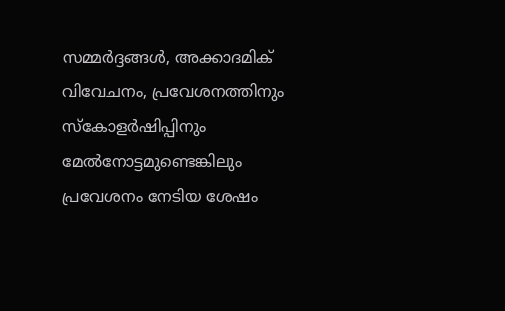സമ്മർദ്ദങ്ങൾ, അക്കാദമിക് വിവേചനം, പ്രവേശനത്തിനും സ്കോളർഷിപ്പിനും മേൽനോട്ടമുണ്ടെങ്കിലും പ്രവേശനം നേടിയ ശേഷം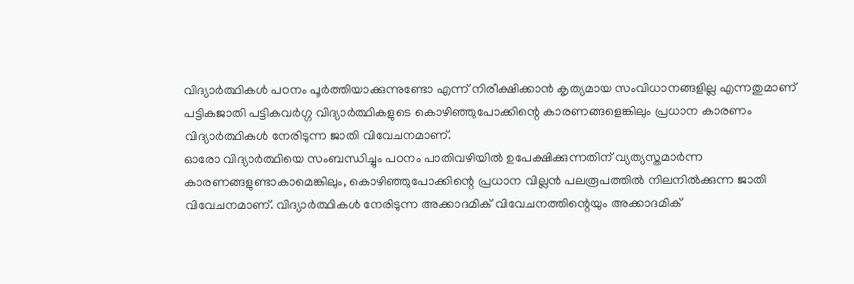വിദ്യാർത്ഥികൾ പഠനം പൂർത്തിയാക്കുന്നുണ്ടോ എന്ന് നിരീക്ഷിക്കാൻ കൃത്യമായ സംവിധാനങ്ങളില്ല എന്നതുമാണ് പട്ടികജാതി പട്ടികവർഗ്ഗ വിദ്യാർത്ഥികളുടെ കൊഴിഞ്ഞുപോക്കിന്റെ കാരണങ്ങളെങ്കിലും പ്രധാന കാരണം വിദ്യാർത്ഥികൾ നേരിടുന്ന ജാതി വിവേചനമാണ്.
ഓരോ വിദ്യാർത്ഥിയെ സംബന്ധിച്ചും പഠനം പാതിവഴിയിൽ ഉപേക്ഷിക്കുന്നതിന് വ്യത്യസ്തമാർന്ന കാരണങ്ങളുണ്ടാകാമെങ്കിലും, കൊഴിഞ്ഞുപോക്കിന്റെ പ്രധാന വില്ലൻ പലരൂപത്തിൽ നിലനിൽക്കുന്ന ജാതി വിവേചനമാണ്. വിദ്യാർത്ഥികൾ നേരിടുന്ന അക്കാദമിക് വിവേചനത്തിന്റെയും അക്കാദമിക്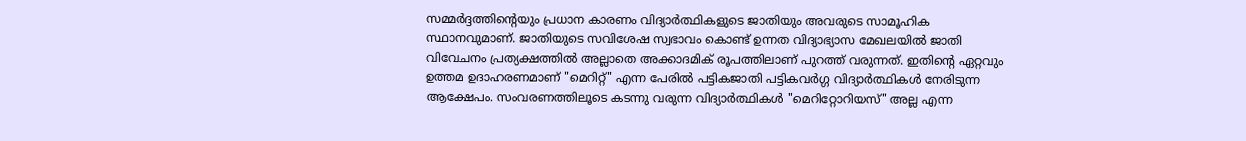സമ്മർദ്ദത്തിന്റെയും പ്രധാന കാരണം വിദ്യാർത്ഥികളുടെ ജാതിയും അവരുടെ സാമൂഹിക സ്ഥാനവുമാണ്. ജാതിയുടെ സവിശേഷ സ്വഭാവം കൊണ്ട് ഉന്നത വിദ്യാഭ്യാസ മേഖലയിൽ ജാതി വിവേചനം പ്രത്യക്ഷത്തിൽ അല്ലാതെ അക്കാദമിക് രൂപത്തിലാണ് പുറത്ത് വരുന്നത്. ഇതിന്റെ ഏറ്റവും ഉത്തമ ഉദാഹരണമാണ് "മെറിറ്റ്" എന്ന പേരിൽ പട്ടികജാതി പട്ടികവർഗ്ഗ വിദ്യാർത്ഥികൾ നേരിടുന്ന ആക്ഷേപം. സംവരണത്തിലൂടെ കടന്നു വരുന്ന വിദ്യാർത്ഥികൾ "മെറിറ്റോറിയസ്" അല്ല എന്ന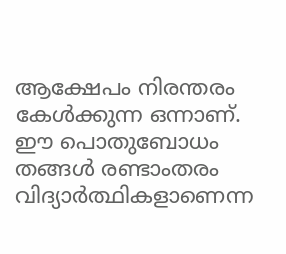ആക്ഷേപം നിരന്തരം കേൾക്കുന്ന ഒന്നാണ്. ഈ പൊതുബോധം തങ്ങൾ രണ്ടാംതരം വിദ്യാർത്ഥികളാണെന്ന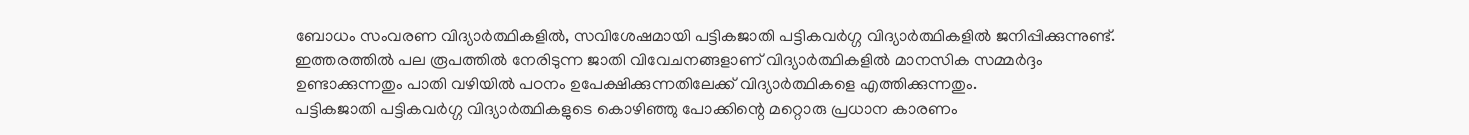ബോധം സംവരണ വിദ്യാർത്ഥികളിൽ, സവിശേഷമായി പട്ടികജാതി പട്ടികവർഗ്ഗ വിദ്യാർത്ഥികളിൽ ജനിപ്പിക്കുന്നുണ്ട്. ഇത്തരത്തിൽ പല രൂപത്തിൽ നേരിടുന്ന ജാതി വിവേചനങ്ങളാണ് വിദ്യാർത്ഥികളിൽ മാനസിക സമ്മർദ്ദം ഉണ്ടാക്കുന്നതും പാതി വഴിയിൽ പഠനം ഉപേക്ഷിക്കുന്നതിലേക്ക് വിദ്യാർത്ഥികളെ എത്തിക്കുന്നതും.
പട്ടികജാതി പട്ടികവർഗ്ഗ വിദ്യാർത്ഥികളുടെ കൊഴിഞ്ഞു പോക്കിന്റെ മറ്റൊരു പ്രധാന കാരണം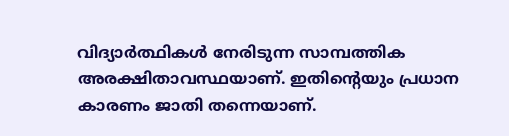വിദ്യാർത്ഥികൾ നേരിടുന്ന സാമ്പത്തിക അരക്ഷിതാവസ്ഥയാണ്. ഇതിന്റെയും പ്രധാന കാരണം ജാതി തന്നെയാണ്.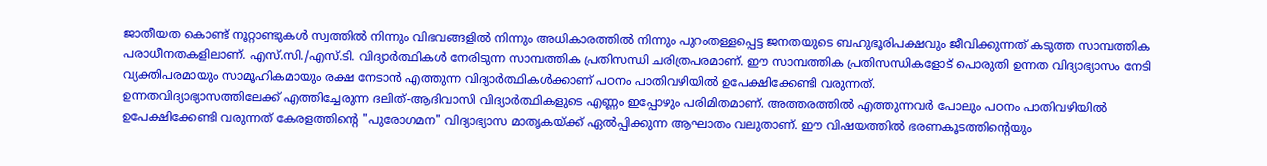ജാതീയത കൊണ്ട് നൂറ്റാണ്ടുകൾ സ്വത്തിൽ നിന്നും വിഭവങ്ങളിൽ നിന്നും അധികാരത്തിൽ നിന്നും പുറംതള്ളപ്പെട്ട ജനതയുടെ ബഹുഭൂരിപക്ഷവും ജീവിക്കുന്നത് കടുത്ത സാമ്പത്തിക പരാധീനതകളിലാണ്. എസ്.സി./എസ്.ടി. വിദ്യാർത്ഥികൾ നേരിടുന്ന സാമ്പത്തിക പ്രതിസന്ധി ചരിത്രപരമാണ്. ഈ സാമ്പത്തിക പ്രതിസന്ധികളോട് പൊരുതി ഉന്നത വിദ്യാഭ്യാസം നേടി വ്യക്തിപരമായും സാമൂഹികമായും രക്ഷ നേടാൻ എത്തുന്ന വിദ്യാർത്ഥികൾക്കാണ് പഠനം പാതിവഴിയിൽ ഉപേക്ഷിക്കേണ്ടി വരുന്നത്.
ഉന്നതവിദ്യാഭ്യാസത്തിലേക്ക് എത്തിച്ചേരുന്ന ദലിത്-ആദിവാസി വിദ്യാർത്ഥികളുടെ എണ്ണം ഇപ്പോഴും പരിമിതമാണ്. അത്തരത്തിൽ എത്തുന്നവർ പോലും പഠനം പാതിവഴിയിൽ ഉപേക്ഷിക്കേണ്ടി വരുന്നത് കേരളത്തിന്റെ "പുരോഗമന" വിദ്യാഭ്യാസ മാതൃകയ്ക്ക് ഏൽപ്പിക്കുന്ന ആഘാതം വലുതാണ്. ഈ വിഷയത്തിൽ ഭരണകൂടത്തിന്റെയും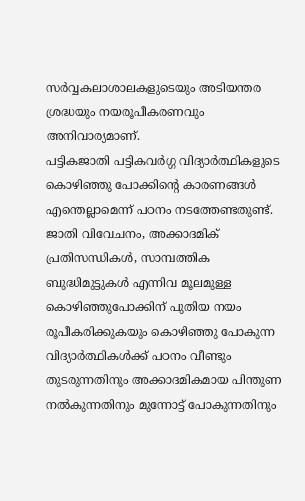സർവ്വകലാശാലകളുടെയും അടിയന്തര ശ്രദ്ധയും നയരൂപീകരണവും അനിവാര്യമാണ്.
പട്ടികജാതി പട്ടികവർഗ്ഗ വിദ്യാർത്ഥികളുടെ കൊഴിഞ്ഞു പോക്കിന്റെ കാരണങ്ങൾ എന്തെല്ലാമെന്ന് പഠനം നടത്തേണ്ടതുണ്ട്. ജാതി വിവേചനം, അക്കാദമിക് പ്രതിസന്ധികൾ, സാമ്പത്തിക ബുദ്ധിമുട്ടുകൾ എന്നിവ മൂലമുള്ള കൊഴിഞ്ഞുപോക്കിന് പുതിയ നയം രൂപീകരിക്കുകയും കൊഴിഞ്ഞു പോകുന്ന വിദ്യാർത്ഥികൾക്ക് പഠനം വീണ്ടും തുടരുന്നതിനും അക്കാദമികമായ പിന്തുണ നൽകുന്നതിനും മുന്നോട്ട് പോകുന്നതിനും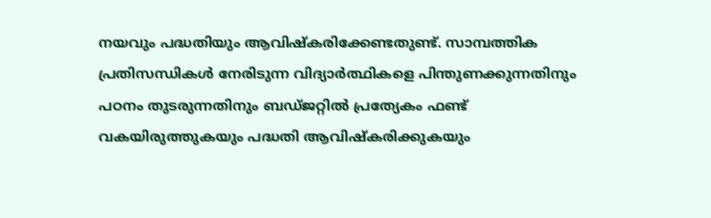നയവും പദ്ധതിയും ആവിഷ്കരിക്കേണ്ടതുണ്ട്. സാമ്പത്തിക പ്രതിസന്ധികൾ നേരിടുന്ന വിദ്യാർത്ഥികളെ പിന്തുണക്കുന്നതിനും പഠനം തുടരുന്നതിനും ബഡ്ജറ്റിൽ പ്രത്യേകം ഫണ്ട് വകയിരുത്തുകയും പദ്ധതി ആവിഷ്കരിക്കുകയും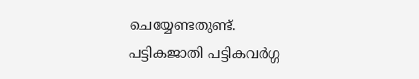ചെയ്യേണ്ടതുണ്ട്.
പട്ടികജാതി പട്ടികവർഗ്ഗ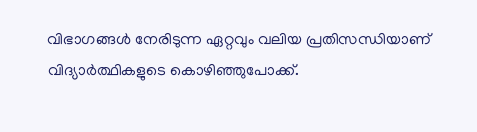വിഭാഗങ്ങൾ നേരിടുന്ന ഏറ്റവും വലിയ പ്രതിസന്ധിയാണ് വിദ്യാർത്ഥികളുടെ കൊഴിഞ്ഞുപോക്ക്.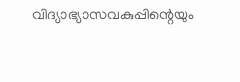വിദ്യാഭ്യാസവകുപ്പിന്റെയും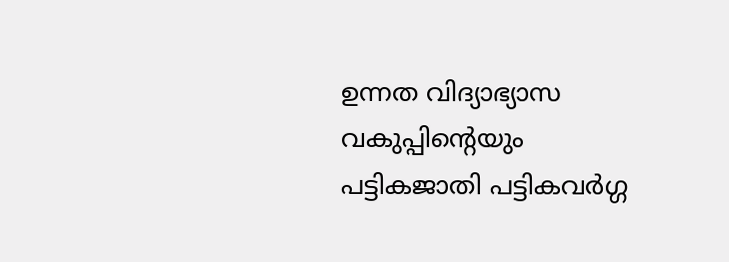ഉന്നത വിദ്യാഭ്യാസ വകുപ്പിന്റെയും പട്ടികജാതി പട്ടികവർഗ്ഗ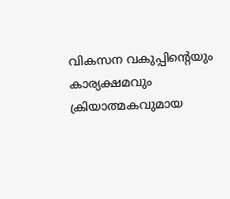വികസന വകുപ്പിന്റെയും കാര്യക്ഷമവും ക്രിയാത്മകവുമായ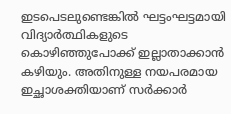ഇടപെടലുണ്ടെങ്കിൽ ഘട്ടംഘട്ടമായി വിദ്യാർത്ഥികളുടെ കൊഴിഞ്ഞുപോക്ക് ഇല്ലാതാക്കാൻ കഴിയും. അതിനുള്ള നയപരമായ ഇച്ഛാശക്തിയാണ് സർക്കാർ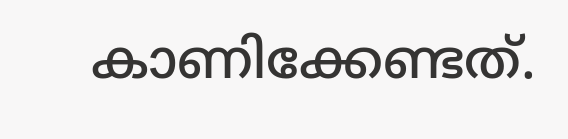കാണിക്കേണ്ടത്.